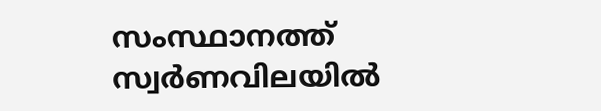സംസ്ഥാനത്ത് സ്വർണവിലയിൽ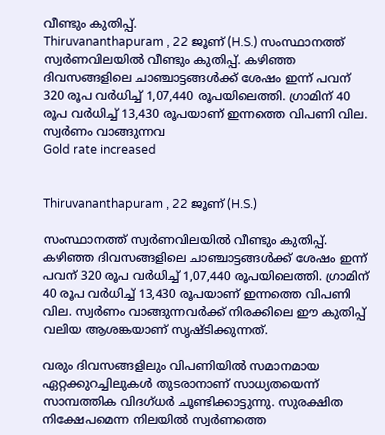വീണ്ടും കുതിപ്പ്.
Thiruvananthapuram , 22 ജൂണ് (H.S.) സംസ്ഥാനത്ത് സ്വർണവിലയിൽ വീണ്ടും കുതിപ്പ്. കഴിഞ്ഞ ദിവസങ്ങളിലെ ചാഞ്ചാട്ടങ്ങൾക്ക് ശേഷം ഇന്ന് പവന് 320 രൂപ വർധിച്ച് 1,07,440 രൂപയിലെത്തി. ഗ്രാമിന് 40 രൂപ വർധിച്ച് 13,430 രൂപയാണ് ഇന്നത്തെ വിപണി വില. സ്വർണം വാങ്ങുന്നവ
Gold rate increased


Thiruvananthapuram , 22 ജൂണ് (H.S.)

സംസ്ഥാനത്ത് സ്വർണവിലയിൽ വീണ്ടും കുതിപ്പ്. കഴിഞ്ഞ ദിവസങ്ങളിലെ ചാഞ്ചാട്ടങ്ങൾക്ക് ശേഷം ഇന്ന് പവന് 320 രൂപ വർധിച്ച് 1,07,440 രൂപയിലെത്തി. ഗ്രാമിന് 40 രൂപ വർധിച്ച് 13,430 രൂപയാണ് ഇന്നത്തെ വിപണി വില. സ്വർണം വാങ്ങുന്നവർക്ക് നിരക്കിലെ ഈ കുതിപ്പ് വലിയ ആശങ്കയാണ് സൃഷ്ടിക്കുന്നത്.

വരും ദിവസങ്ങളിലും വിപണിയിൽ സമാനമായ ഏറ്റക്കുറച്ചിലുകൾ തുടരാനാണ് സാധ്യതയെന്ന് സാമ്പത്തിക വിദഗ്ധർ ചൂണ്ടിക്കാട്ടുന്നു. സുരക്ഷിത നിക്ഷേപമെന്ന നിലയിൽ സ്വർണത്തെ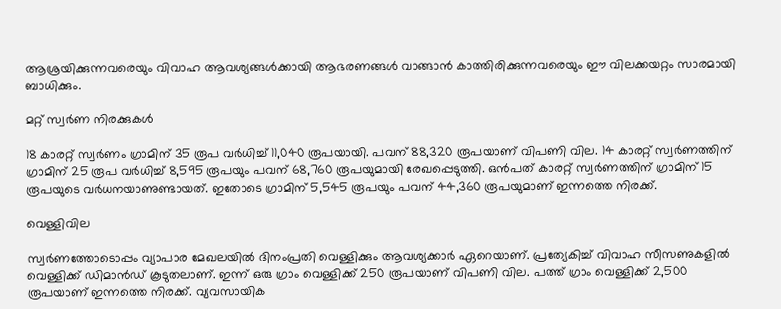ആശ്രയിക്കുന്നവരെയും വിവാഹ ആവശ്യങ്ങൾക്കായി ആഭരണങ്ങൾ വാങ്ങാൻ കാത്തിരിക്കുന്നവരെയും ഈ വിലക്കയറ്റം സാരമായി ബാധിക്കും.

മറ്റ് സ്വർണ നിരക്കുകൾ

18 കാരറ്റ് സ്വർണം ഗ്രാമിന് 35 രൂപ വർധിച്ച് 11,040 രൂപയായി. പവന് 88,320 രൂപയാണ് വിപണി വില. 14 കാരറ്റ് സ്വർണത്തിന് ഗ്രാമിന് 25 രൂപ വർധിച്ച് 8,595 രൂപയും പവന് 68,760 രൂപയുമായി രേഖപ്പെടുത്തി. ഒൻപത് കാരറ്റ് സ്വർണത്തിന് ഗ്രാമിന് 15 രൂപയുടെ വർധനയാണുണ്ടായത്. ഇതോടെ ഗ്രാമിന് 5,545 രൂപയും പവന് 44,360 രൂപയുമാണ് ഇന്നത്തെ നിരക്ക്.

വെള്ളിവില

സ്വർണത്തോടൊപ്പം വ്യാപാര മേഖലയിൽ ദിനംപ്രതി വെള്ളിക്കും ആവശ്യക്കാർ ഏറെയാണ്. പ്രത്യേകിച്ച് വിവാഹ സീസണുകളിൽ വെള്ളിക്ക് ഡിമാൻഡ് കൂടുതലാണ്. ഇന്ന് ഒരു ഗ്രാം വെള്ളിക്ക് 250 രൂപയാണ് വിപണി വില. പത്ത് ഗ്രാം വെള്ളിക്ക് 2,500 രൂപയാണ് ഇന്നത്തെ നിരക്ക്. വ്യവസായിക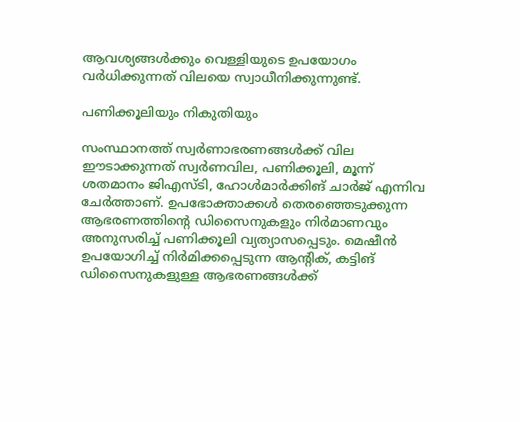ആവശ്യങ്ങൾക്കും വെള്ളിയുടെ ഉപയോഗം വർധിക്കുന്നത് വിലയെ സ്വാധീനിക്കുന്നുണ്ട്.

പണിക്കൂലിയും നികുതിയും

സംസ്ഥാനത്ത് സ്വർണാഭരണങ്ങൾക്ക് വില ഈടാക്കുന്നത് സ്വർണവില, പണിക്കൂലി, മൂന്ന് ശതമാനം ജിഎസ്ടി, ഹോൾമാർക്കിങ് ചാർജ് എന്നിവ ചേർത്താണ്. ഉപഭോക്താക്കൾ തെരഞ്ഞെടുക്കുന്ന ആഭരണത്തിൻ്റെ ഡിസൈനുകളും നിർമാണവും അനുസരിച്ച് പണിക്കൂലി വ്യത്യാസപ്പെടും. മെഷീൻ ഉപയോഗിച്ച് നിർമിക്കപ്പെടുന്ന ആൻ്റിക്, കട്ടിങ് ഡിസൈനുകളുള്ള ആഭരണങ്ങൾക്ക്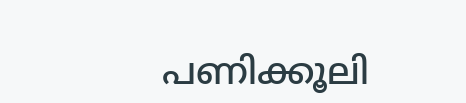പണിക്കൂലി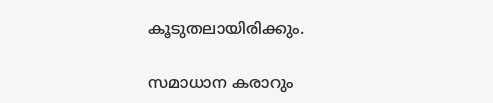കൂടുതലായിരിക്കും.

സമാധാന കരാറും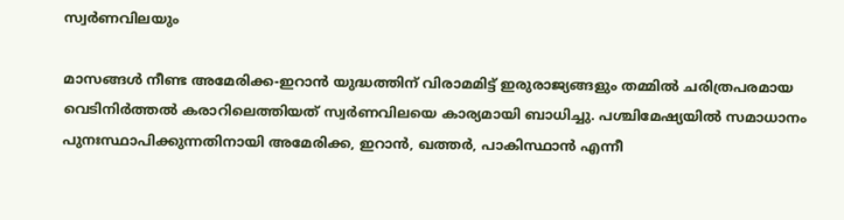സ്വർണവിലയും

മാസങ്ങൾ നീണ്ട അമേരിക്ക-ഇറാൻ യുദ്ധത്തിന് വിരാമമിട്ട് ഇരുരാജ്യങ്ങളും തമ്മിൽ ചരിത്രപരമായ വെടിനിർത്തൽ കരാറിലെത്തിയത് സ്വർണവിലയെ കാര്യമായി ബാധിച്ചു. പശ്ചിമേഷ്യയിൽ സമാധാനം പുനഃസ്ഥാപിക്കുന്നതിനായി അമേരിക്ക, ഇറാൻ, ഖത്തർ, പാകിസ്ഥാൻ എന്നീ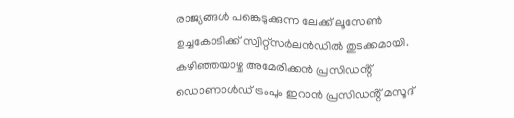രാജ്യങ്ങൾ പങ്കെടുക്കുന്ന ലേക്ക് ലൂസേൺ ഉച്ചകോടിക്ക് സ്വിറ്റ്സർലൻഡിൽ തുടക്കമായി. കഴിഞ്ഞയാഴ്ച അമേരിക്കൻ പ്രസിഡൻ്റ് ഡൊണാൾഡ് ട്രംപും ഇറാൻ പ്രസിഡൻ്റ് മസൂദ്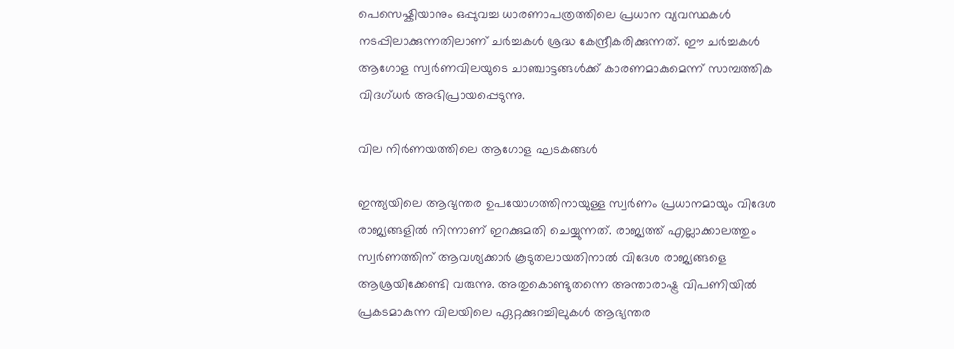പെസെഷ്കിയാനും ഒപ്പുവച്ച ധാരണാപത്രത്തിലെ പ്രധാന വ്യവസ്ഥകൾ നടപ്പിലാക്കുന്നതിലാണ് ചർച്ചകൾ ശ്രദ്ധ കേന്ദ്രീകരിക്കുന്നത്. ഈ ചർച്ചകൾ ആഗോള സ്വർണവിലയുടെ ചാഞ്ചാട്ടങ്ങൾക്ക് കാരണമാകുമെന്ന് സാമ്പത്തിക വിദഗ്ധർ അഭിപ്രായപ്പെടുന്നു.

വില നിർണയത്തിലെ ആഗോള ഘടകങ്ങൾ

ഇന്ത്യയിലെ ആഭ്യന്തര ഉപയോഗത്തിനായുള്ള സ്വർണം പ്രധാനമായും വിദേശ രാജ്യങ്ങളിൽ നിന്നാണ് ഇറക്കുമതി ചെയ്യുന്നത്. രാജ്യത്ത് എല്ലാക്കാലത്തും സ്വർണത്തിന് ആവശ്യക്കാർ കൂടുതലായതിനാൽ വിദേശ രാജ്യങ്ങളെ ആശ്രയിക്കേണ്ടി വരുന്നു. അതുകൊണ്ടുതന്നെ അന്താരാഷ്ട്ര വിപണിയിൽ പ്രകടമാകുന്ന വിലയിലെ ഏറ്റക്കുറച്ചിലുകൾ ആഭ്യന്തര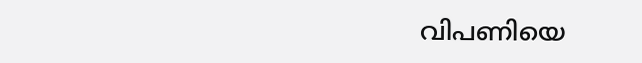വിപണിയെ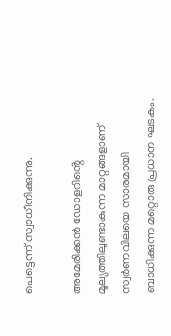പെട്ടെന്ന് സ്വാധീനിക്കുന്നു.

അമേരിക്കൻ ഡോളറിൻ്റെ മൂല്യത്തിലുണ്ടാകുന്ന മാറ്റങ്ങളാണ് സ്വർണവിലയെ സാരമായി ബാധിക്കുന്ന മറ്റൊരു പ്രധാന ഘടകം.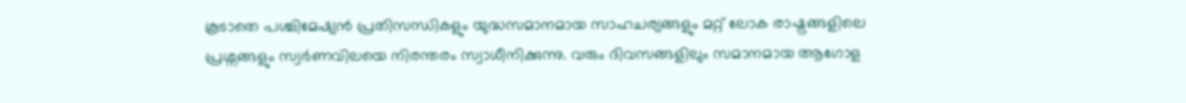കൂടാതെ പശ്ചിമേഷ്യൻ പ്രതിസന്ധികളും യുദ്ധസമാനമായ സാഹചര്യങ്ങളും മറ്റ് ലോക രാഷ്ട്രങ്ങളിലെ പ്രശ്നങ്ങളും സ്വർണവിലയെ നിരന്തരം സ്വാധീനിക്കുന്നു. വരും ദിവസങ്ങളിലും സമാനമായ ആഗോള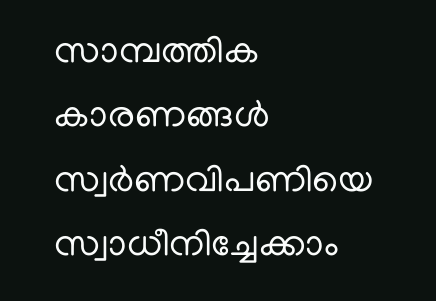സാമ്പത്തിക കാരണങ്ങൾ സ്വർണവിപണിയെ സ്വാധീനിച്ചേക്കാം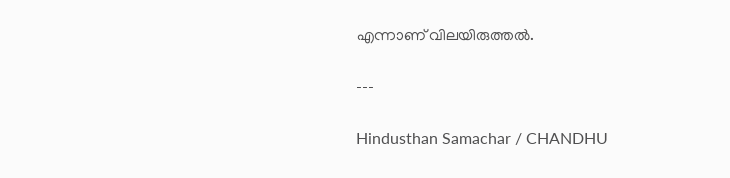എന്നാണ് വിലയിരുത്തൽ.

---

Hindusthan Samachar / CHANDHU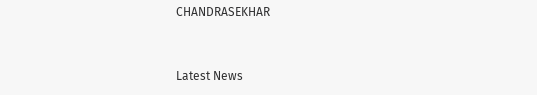CHANDRASEKHAR


Latest News